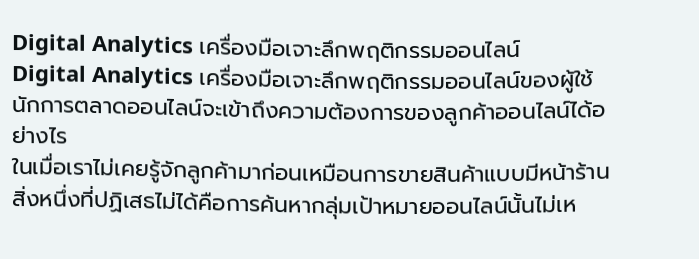Digital Analytics เครื่องมือเจาะลึกพฤติกรรมออนไลน์
Digital Analytics เครื่องมือเจาะลึกพฤติกรรมออนไลน์ของผู้ใช้
นักการตลาดออนไลน์จะเข้าถึงความต้องการของลูกค้าออนไลน์ได้อย่างไร
ในเมื่อเราไม่เคยรู้จักลูกค้ามาก่อนเหมือนการขายสินค้าแบบมีหน้าร้าน
สิ่งหนึ่งที่ปฏิเสธไม่ได้คือการค้นหากลุ่มเป้าหมายออนไลน์นั้นไม่เห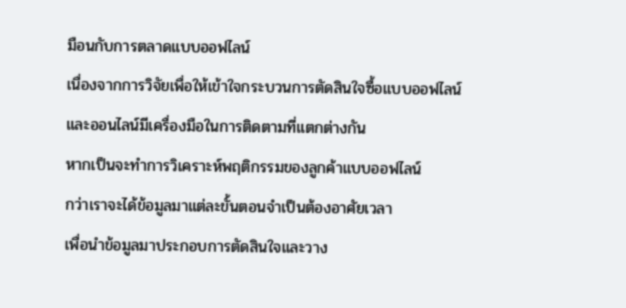มือนกับการตลาดแบบออฟไลน์
เนื่องจากการวิจัยเพื่อให้เข้าใจกระบวนการตัดสินใจซื้อแบบออฟไลน์
และออนไลน์มีเครื่องมือในการติดตามที่แตกต่างกัน
หากเป็นจะทำการวิเคราะห์พฤติกรรมของลูกค้าแบบออฟไลน์
กว่าเราจะได้ข้อมูลมาแต่ละขั้นตอนจำเป็นต้องอาศัยเวลา
เพื่อนำข้อมูลมาประกอบการตัดสินใจและวาง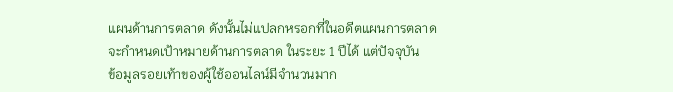แผนด้านการตลาด ดังนั้นไม่แปลกหรอกที่ในอดีตแผนการตลาด
จะกำหนดเป้าหมายด้านการตลาด ในระยะ 1 ปีได้ แต่ปัจจุบัน
ข้อมูลรอยเท้าของผู้ใช้ออนไลน์มีจำนวนมาก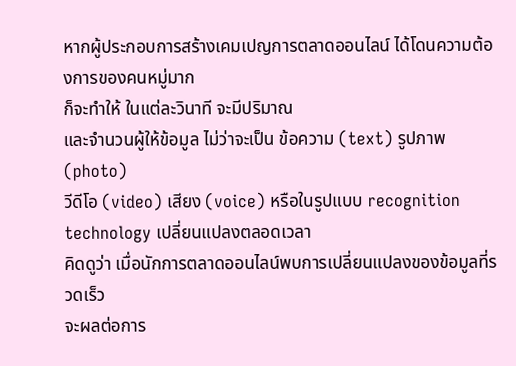หากผู้ประกอบการสร้างเคมเปญการตลาดออนไลน์ ได้โดนความต้องการของคนหมู่มาก
ก็จะทำให้ ในแต่ละวินาที จะมีปริมาณ
และจำนวนผู้ให้ข้อมูล ไม่ว่าจะเป็น ข้อความ (text) รูปภาพ (photo)
วีดีโอ (video) เสียง (voice) หรือในรูปแบบ recognition technology เปลี่ยนแปลงตลอดเวลา
คิดดูว่า เมื่อนักการตลาดออนไลน์พบการเปลี่ยนแปลงของข้อมูลที่รวดเร็ว
จะผลต่อการ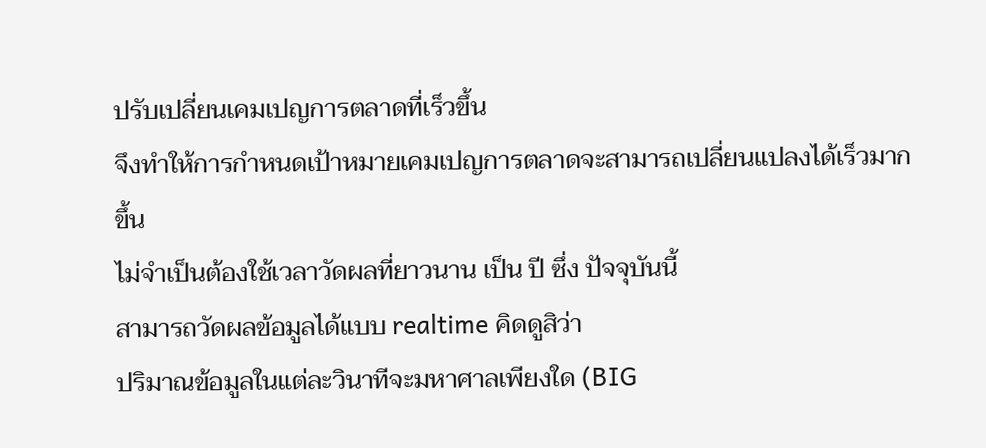ปรับเปลี่ยนเคมเปญการตลาดที่เร็วขึ้น
จึงทำให้การกำหนดเป้าหมายเคมเปญการตลาดจะสามารถเปลี่ยนแปลงได้เร็วมากขึ้น
ไม่จำเป็นต้องใช้เวลาวัดผลที่ยาวนาน เป็น ปี ซึ่ง ปัจจุบันนี้
สามารถวัดผลข้อมูลได้แบบ realtime คิดดูสิว่า
ปริมาณข้อมูลในแต่ละวินาทีจะมหาศาลเพียงใด (BIG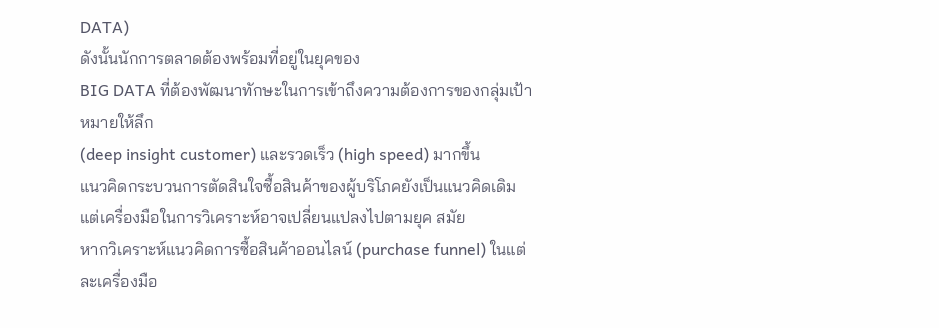DATA)
ดังนั้นนักการตลาดต้องพร้อมที่อยู่ในยุคของ
BIG DATA ที่ต้องพัฒนาทักษะในการเข้าถึงความต้องการของกลุ่มเป้าหมายให้ลึก
(deep insight customer) และรวดเร็ว (high speed) มากขึ้น
แนวคิดกระบวนการตัดสินใจซื้อสินค้าของผู้บริโภคยังเป็นแนวคิดเดิม
แต่เครื่องมือในการวิเคราะห์อาจเปลี่ยนแปลงไปตามยุค สมัย
หากวิเคราะห์แนวคิดการซื้อสินค้าออนไลน์ (purchase funnel) ในแต่ละเครื่องมือ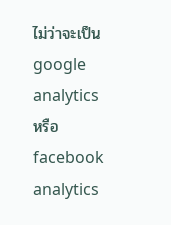ไม่ว่าจะเป็น google
analytics หรือ facebook analytics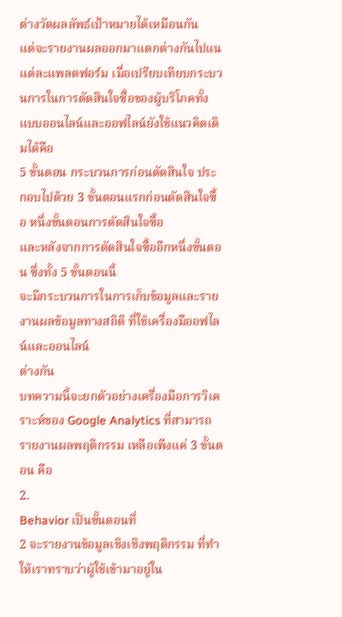ต่างวัดผลลัพธ์เป้าหมายได้เหมือนกัน
แต่จะรายงานผลออกมาแตกต่างกันไปแนแต่ละแพลตฟอร์ม เมื่อเปรียบเทียบกระบวนการในการตัดสินใจซื้อของผู้บริโภคทั้งแบบออนไลน์และออฟไลน์ยังใช้แนวคิดเดิมได้คือ
5 ขั้นตอน กระบวนการก่อนตัดสินใจ ประกอบไปด้วย 3 ขั้นตอนแรกก่อนตัดสินใจซื้อ หนึ่งขั้นตอนการตัดสินใจซื้อ
และหลังจากการตัดสินใจซื้ออีกหนึ่งขั้นตอน ซึ่งทั้ง 5 ขั้นตอนนี้
จะมีกระบวนการในการเก็บข้อมูลและรายงานผลข้อมูลทางสถิติ ที่ใช้เครื่องมืออฟไลน์และออนไลน์
ต่างกัน
บทความนี้จะยกตัวอย่างเครื่องมือการวิเคราะห์ของ Google Analytics ที่สามารถรายงานผลพฤติกรรม เหลือเพีงแค่ 3 ขั้นตอน คือ
2.
Behavior เป็นขั้นตอนที่
2 จะรายงานข้อมูลเชิงเชิงพฤติกรรม ที่ทำให้เราทราบว่าผู้ใช้เข้ามาอยู่ใน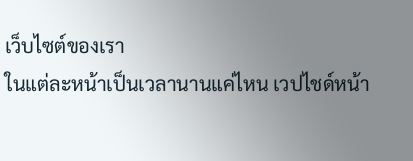เว็บไซต์ของเรา
ในแต่ละหน้าเป็นเวลานานแค่ไหน เวปไชด์หน้า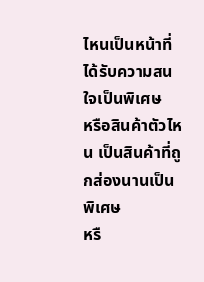ไหนเป็นหน้าที่ได้รับความสนใจเป็นพิเศษ
หรือสินค้าตัวไหน เป็นสินค้าที่ถูกส่องนานเป็นพิเศษ
หรื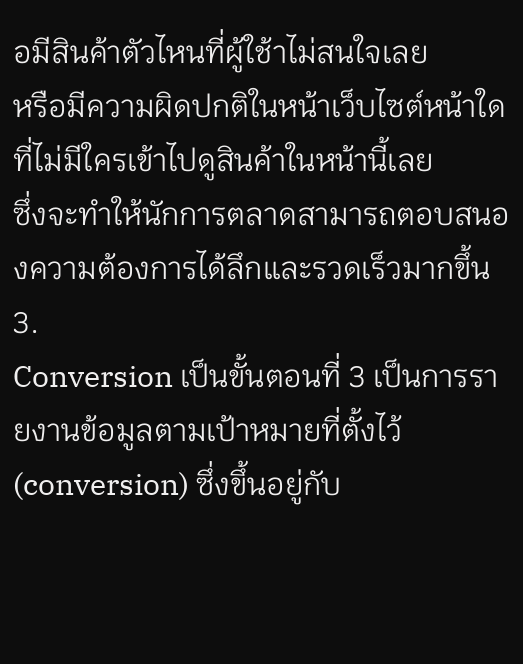อมีสินค้าตัวไหนที่ผู้ใช้าไม่สนใจเลย
หรือมีความผิดปกติในหน้าเว็บไซต์หน้าใดที่ไม่มีใครเข้าไปดูสินค้าในหน้านี้เลย
ซึ่งจะทำให้นักการตลาดสามารถตอบสนองความต้องการได้ลึกและรวดเร็วมากขึ้น
3.
Conversion เป็นขั้นตอนที่ 3 เป็นการรายงานข้อมูลตามเป้าหมายที่ตั้งไว้
(conversion) ซึ่งขึ้นอยู่กับ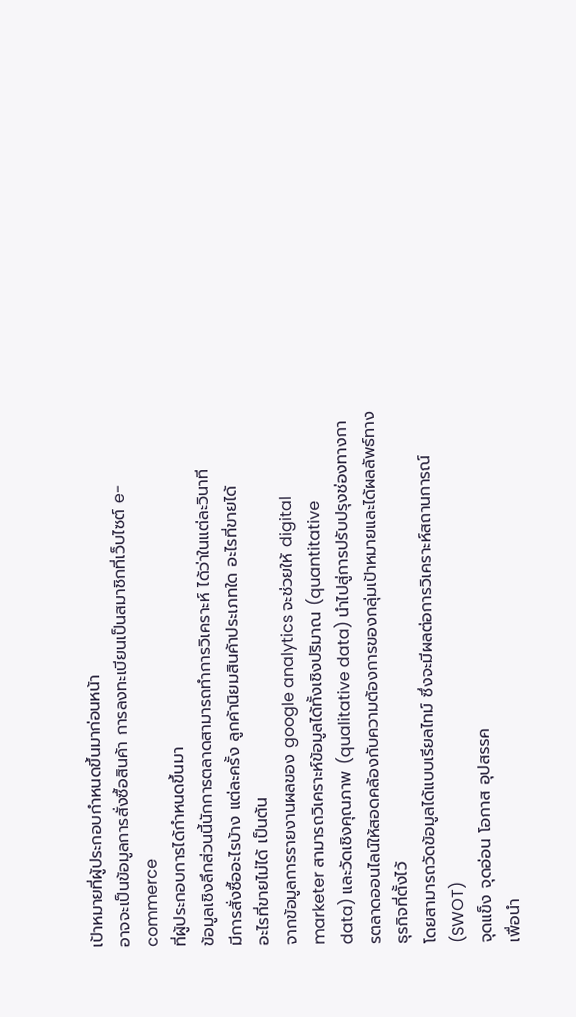เป้าหมายที่ผู้ประกอบกำหนดขึ้นมาก่อนหน้า
อาจจะเป็นข้อมูลการสั่งซื้อสินค้า การลงทะเบียนเป็นสมาชิกที่เว็บไซต์ e-commerce
ที่ผู้ประกอบการได้กำหนดขึ้นมา
ข้อมูลเชิงลึกส่วนนี้นักการตลาดสามารถทำการวิเคราะห์ ได้ว่าในแต่ละวินาที
มีการสั่งซื้ออะไรบ้าง แต่ละครั้ง ลูกค้านิยมสินค้าประเภทใด อะไรที่ขายได้
อะไรที่ขายไม่ได้ เป็นต้น
จากข้อมูลการรายงานผลของ google analytics จะช่วยให้ digital
marketer สามารถวิเคราะห์ข้อมูลได้ทั้งเชิงปริมาณ (quantitative
data) และวัดเชิงคุณภาพ (qualitative data) นำไปสู่การปรับปรุงช่องทางการตลาดออนไลน์ให้สอดคล้องกับความต้องการของกลุ่มเป้าหมายและได้ผลลัพธ์ทางธุรกิจที่ตั้งไว้
โดยสามารถวัดข้อมูลได้แบบเรียลไทม์ ซึ่งจะมีผลต่อการวิเคราะห์สถานการณ์ (SWOT)
จุดแข็ง จุดอ่อน โอกาส อุปสรรค
เพื่อนำ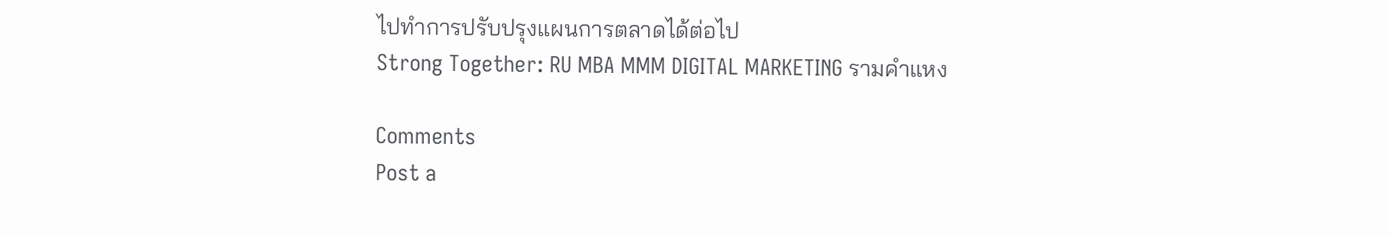ไปทำการปรับปรุงแผนการตลาดได้ต่อไป
Strong Together: RU MBA MMM DIGITAL MARKETING รามคำแหง

Comments
Post a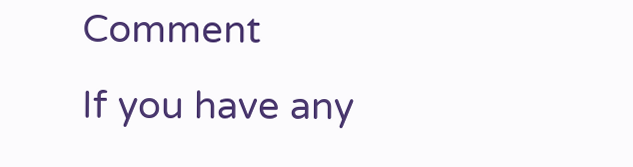Comment
If you have any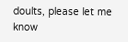doults, please let me know